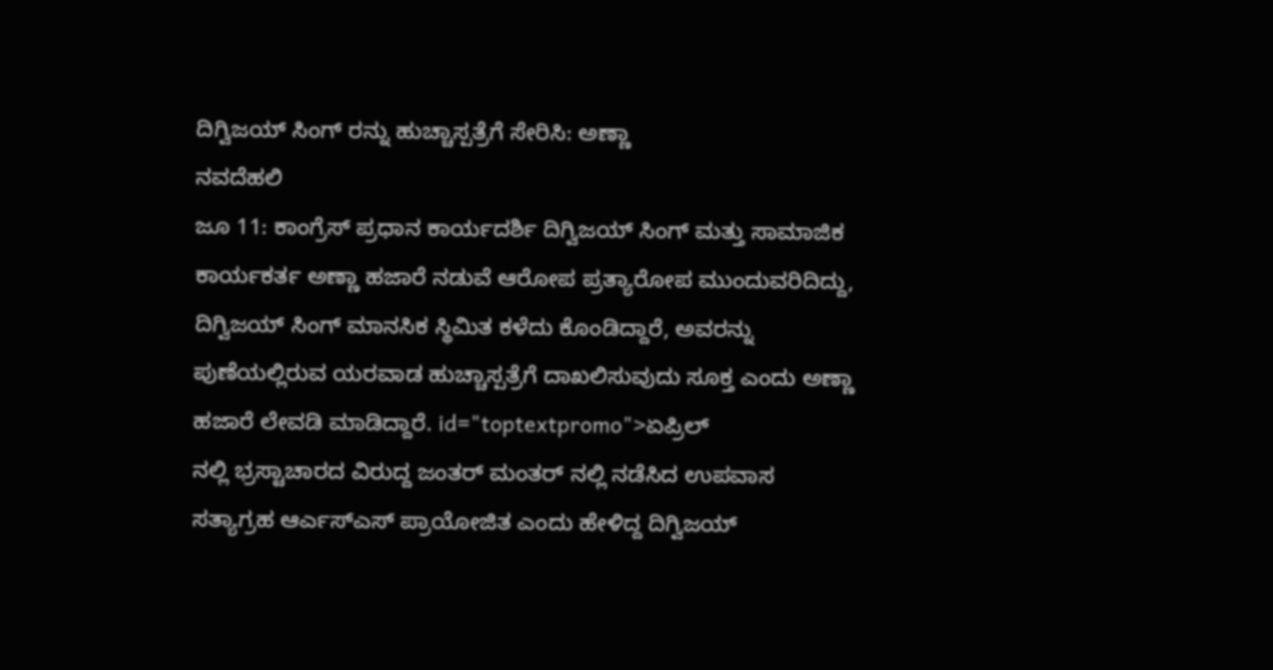ದಿಗ್ವಿಜಯ್ ಸಿಂಗ್ ರನ್ನು ಹುಚ್ಚಾಸ್ಪತ್ರೆಗೆ ಸೇರಿಸಿ: ಅಣ್ಣಾ
ನವದೆಹಲಿ
ಜೂ 11: ಕಾಂಗ್ರೆಸ್ ಪ್ರಧಾನ ಕಾರ್ಯದರ್ಶಿ ದಿಗ್ವಿಜಯ್ ಸಿಂಗ್ ಮತ್ತು ಸಾಮಾಜಿಕ ಕಾರ್ಯಕರ್ತ ಅಣ್ಣಾ ಹಜಾರೆ ನಡುವೆ ಆರೋಪ ಪ್ರತ್ಯಾರೋಪ ಮುಂದುವರಿದಿದ್ದು, ದಿಗ್ವಿಜಯ್ ಸಿಂಗ್ ಮಾನಸಿಕ ಸ್ಥಿಮಿತ ಕಳೆದು ಕೊಂಡಿದ್ದಾರೆ, ಅವರನ್ನು ಪುಣೆಯಲ್ಲಿರುವ ಯರವಾಡ ಹುಚ್ಚಾಸ್ಪತ್ರೆಗೆ ದಾಖಲಿಸುವುದು ಸೂಕ್ತ ಎಂದು ಅಣ್ಣಾ ಹಜಾರೆ ಲೇವಡಿ ಮಾಡಿದ್ದಾರೆ. id="toptextpromo">ಏಪ್ರಿಲ್
ನಲ್ಲಿ ಭ್ರಸ್ಟಾಚಾರದ ವಿರುದ್ದ ಜಂತರ್ ಮಂತರ್ ನಲ್ಲಿ ನಡೆಸಿದ ಉಪವಾಸ ಸತ್ಯಾಗ್ರಹ ಆರ್ಎಸ್ಎಸ್ ಪ್ರಾಯೋಜಿತ ಎಂದು ಹೇಳಿದ್ದ ದಿಗ್ವಿಜಯ್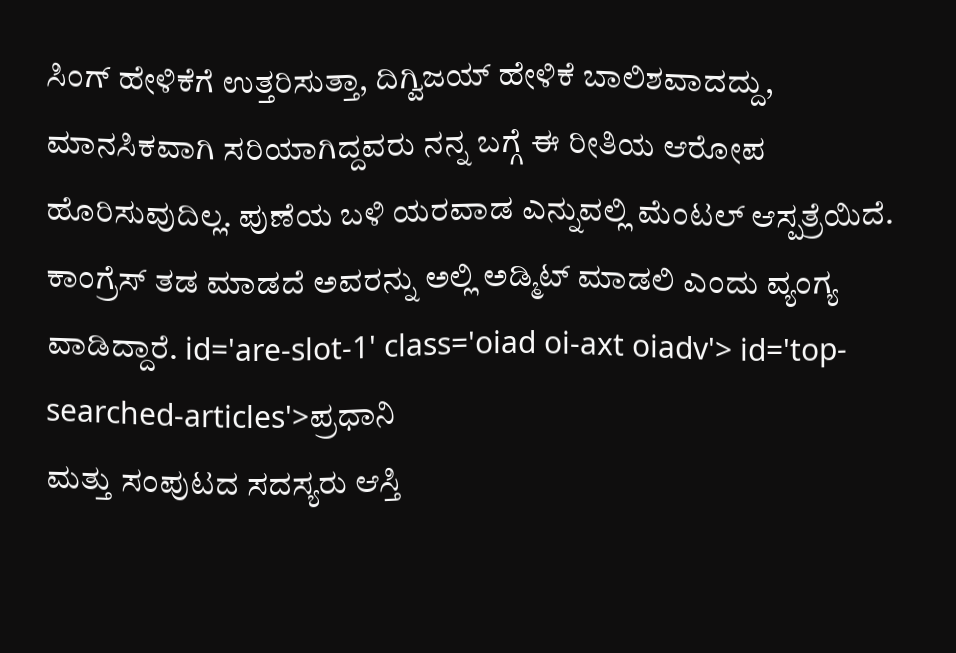ಸಿಂಗ್ ಹೇಳಿಕೆಗೆ ಉತ್ತರಿಸುತ್ತಾ, ದಿಗ್ವಿಜಯ್ ಹೇಳಿಕೆ ಬಾಲಿಶವಾದದ್ದು, ಮಾನಸಿಕವಾಗಿ ಸರಿಯಾಗಿದ್ದವರು ನನ್ನ ಬಗ್ಗೆ ಈ ರೀತಿಯ ಆರೋಪ ಹೊರಿಸುವುದಿಲ್ಲ. ಪುಣೆಯ ಬಳಿ ಯರವಾಡ ಎನ್ನುವಲ್ಲಿ ಮೆಂಟಲ್ ಆಸ್ಪತ್ರೆಯಿದೆ. ಕಾಂಗ್ರೆಸ್ ತಡ ಮಾಡದೆ ಅವರನ್ನು ಅಲ್ಲಿ ಅಡ್ಮಿಟ್ ಮಾಡಲಿ ಎಂದು ವ್ಯಂಗ್ಯ ವಾಡಿದ್ದಾರೆ. id='are-slot-1' class='oiad oi-axt oiadv'> id='top-searched-articles'>ಪ್ರಧಾನಿ
ಮತ್ತು ಸಂಪುಟದ ಸದಸ್ಯರು ಆಸ್ತಿ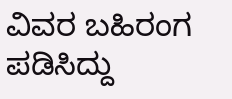ವಿವರ ಬಹಿರಂಗ ಪಡಿಸಿದ್ದು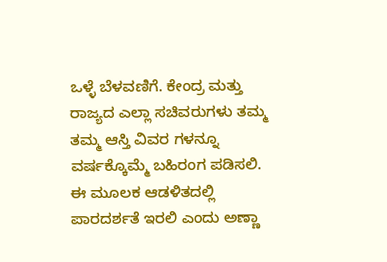ಒಳ್ಳೆ ಬೆಳವಣಿಗೆ. ಕೇಂದ್ರ ಮತ್ತು ರಾಜ್ಯದ ಎಲ್ಲಾ ಸಚಿವರುಗಳು ತಮ್ಮ ತಮ್ಮ ಆಸ್ತಿ ವಿವರ ಗಳನ್ನೂ ವರ್ಷಕ್ಕೊಮ್ಮೆ ಬಹಿರಂಗ ಪಡಿಸಲಿ. ಈ ಮೂಲಕ ಆಡಳಿತದಲ್ಲಿ ಪಾರದರ್ಶತೆ ಇರಲಿ ಎಂದು ಅಣ್ಣಾ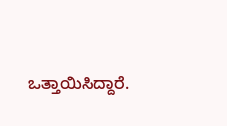ಒತ್ತಾಯಿಸಿದ್ದಾರೆ.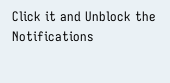Click it and Unblock the Notifications